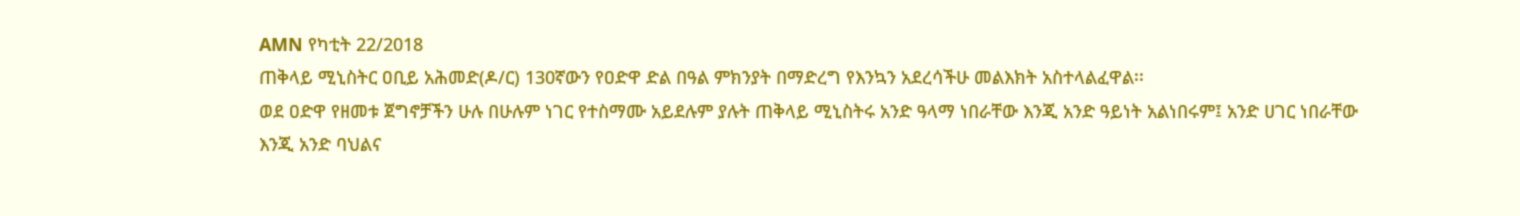AMN የካቲት 22/2018
ጠቅላይ ሚኒስትር ዐቢይ አሕመድ(ዶ/ር) 130ኛውን የዐድዋ ድል በዓል ምክንያት በማድረግ የእንኳን አደረሳችሁ መልእክት አስተላልፈዋል፡፡
ወደ ዐድዋ የዘመቱ ጀግኖቻችን ሁሉ በሁሉም ነገር የተስማሙ አይደሉም ያሉት ጠቅላይ ሚኒስትሩ አንድ ዓላማ ነበራቸው እንጂ አንድ ዓይነት አልነበሩም፤ አንድ ሀገር ነበራቸው እንጂ አንድ ባህልና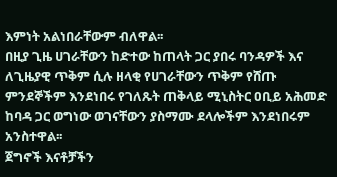እምነት አልነበራቸውም ብለዋል፡፡
በዚያ ጊዜ ሀገራቸውን ከድተው ከጠላት ጋር ያበሩ ባንዳዎች እና ለጊዜያዊ ጥቅም ሲሉ ዘላቂ የሀገራቸውን ጥቅም የሸጡ ምንደኞችም እንደነበሩ የገለጹት ጠቅላይ ሚኒስትር ዐቢይ አሕመድ ከባዳ ጋር ወግነው ወገናቸውን ያስማሙ ደላሎችም እንደነበሩም አንስተዋል፡፡
ጀግኖች እናቶቻችን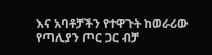እና አባቶቻችን የተዋጉት ከወራሪው የጣሊያን ጦር ጋር ብቻ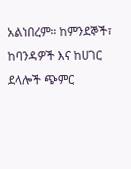አልነበረም። ከምንደኞች፣ ከባንዳዎች እና ከሀገር ደላሎች ጭምር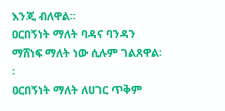እንጂ ብለዋል፡፡
ዐርበኝነት ማለት ባዳና ባንዳን ማሸነፍ ማለት ነው ሲሉም ገልጸዋል፡፡
ዐርበኝነት ማለት ለሀገር ጥቅም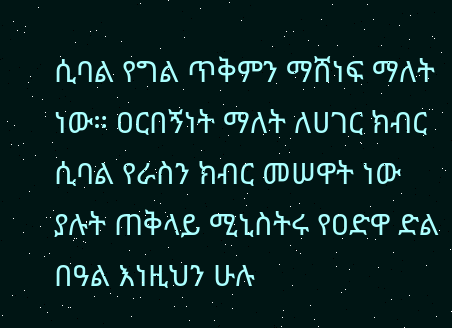ሲባል የግል ጥቅምን ማሸነፍ ማለት ነው። ዐርበኝነት ማለት ለሀገር ክብር ሲባል የራስን ክብር መሠዋት ነው ያሉት ጠቅላይ ሚኒስትሩ የዐድዋ ድል በዓል እነዚህን ሁሉ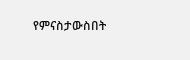የምናስታውስበት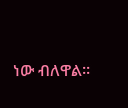ነው ብለዋል፡፡